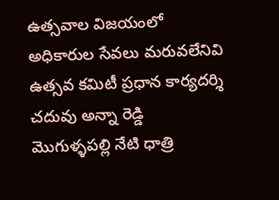ఉత్సవాల విజయంలో అధికారుల సేవలు మరువలేనివి
ఉత్సవ కమిటీ ప్రధాన కార్యదర్శి చదువు అన్నా రెడ్డి
మొగుళ్ళపల్లి నేటి ధాత్రి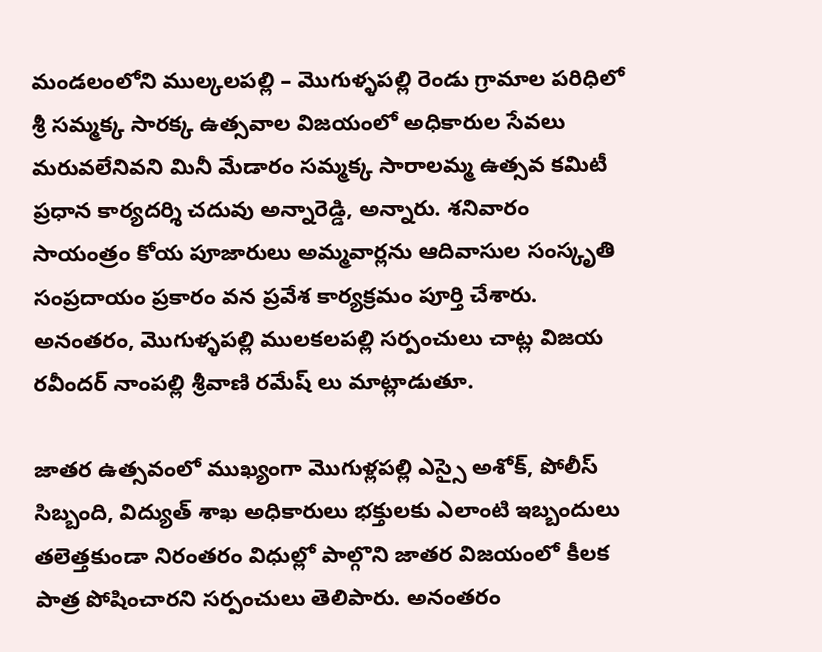మండలంలోని ముల్కలపల్లి – మొగుళ్ళపల్లి రెండు గ్రామాల పరిధిలో శ్రీ సమ్మక్క సారక్క ఉత్సవాల విజయంలో అధికారుల సేవలు మరువలేనివని మినీ మేడారం సమ్మక్క సారాలమ్మ ఉత్సవ కమిటీ ప్రధాన కార్యదర్శి చదువు అన్నారెడ్డి, అన్నారు. శనివారం సాయంత్రం కోయ పూజారులు అమ్మవార్లను ఆదివాసుల సంస్కృతి సంప్రదాయం ప్రకారం వన ప్రవేశ కార్యక్రమం పూర్తి చేశారు. అనంతరం, మొగుళ్ళపల్లి ములకలపల్లి సర్పంచులు చాట్ల విజయ రవీందర్ నాంపల్లి శ్రీవాణి రమేష్ లు మాట్లాడుతూ.

జాతర ఉత్సవంలో ముఖ్యంగా మొగుళ్లపల్లి ఎస్సై అశోక్, పోలీస్ సిబ్బంది, విద్యుత్ శాఖ అధికారులు భక్తులకు ఎలాంటి ఇబ్బందులు తలెత్తకుండా నిరంతరం విధుల్లో పాల్గొని జాతర విజయంలో కీలక పాత్ర పోషించారని సర్పంచులు తెలిపారు. అనంతరం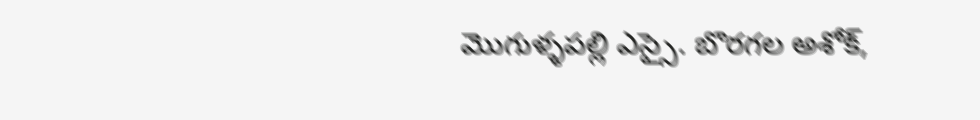మొగుళ్ళపల్లి ఎస్సై. బొరగల అశోక్,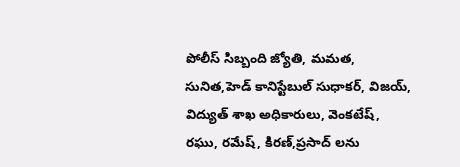పోలీస్ సిబ్బంది జ్యోతి, మమత, సునిత,హెడ్ కానిస్టేబుల్ సుధాకర్, విజయ్, విద్యుత్ శాఖ అధికారులు, వెంకటేష్, రఘు, రమేష్, కిరణ్,ప్రసాద్ లను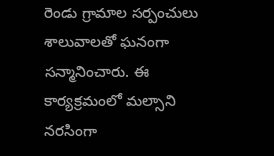రెండు గ్రామాల సర్పంచులు శాలువాలతో ఘనంగా సన్మానించారు. ఈ కార్యక్రమంలో మల్సాని నరసింగా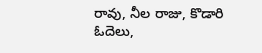రావు, నీల రాజు, కొడారి ఓదెలు,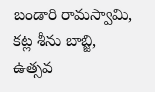బండారి రామస్వామి, కట్ల శీను బాబ్జి, ఉత్సవ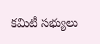కమిటీ సభ్యులు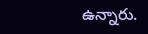ఉన్నారు.